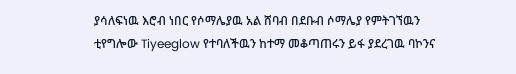ያሳለፍነዉ እሮብ ነበር የሶማሌያዉ አል ሸባብ በደቡብ ሶማሌያ የምትገኘዉን ቲየግሎው Tiyeeglow የተባለችዉን ከተማ መቆጣጠሩን ይፋ ያደረገዉ ባኮንና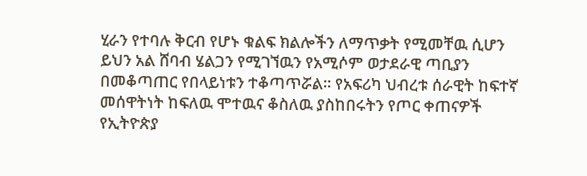ሂራን የተባሉ ቅርብ የሆኑ ቁልፍ ክልሎችን ለማጥቃት የሚመቸዉ ሲሆን ይህን አል ሸባብ ሄልጋን የሚገኘዉን የአሚሶም ወታደራዊ ጣቢያን በመቆጣጠር የበላይነቱን ተቆጣጥሯል። የአፍሪካ ህብረቱ ሰራዊት ከፍተኛ መሰዋትነት ከፍለዉ ሞተዉና ቆስለዉ ያስከበሩትን የጦር ቀጠናዎች የኢትዮጵያ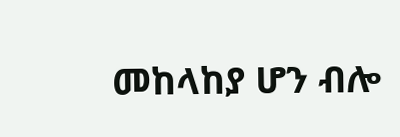መከላከያ ሆን ብሎ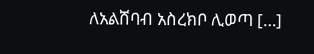ለአልሸባብ አስረክቦ ሊወጣ […]